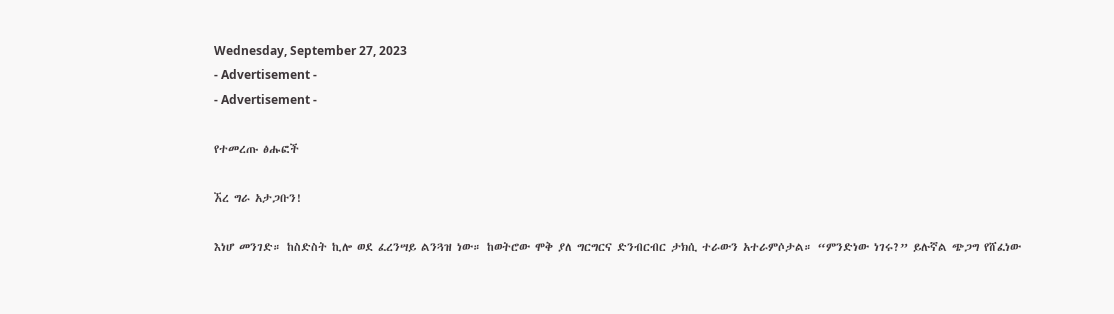Wednesday, September 27, 2023
- Advertisement -
- Advertisement -

የተመረጡ ፅሑፎች

ኧረ ግራ አታጋቡን!

እነሆ መንገድ። ከስድስት ኪሎ ወደ ፈረንሣይ ልንጓዝ ነው። ከወትሮው ሞቅ ያለ ግርግርና ድንብርብር ታክሲ ተራውን አተራምሶታል። “ምንድነው ነገሩ?” ይሉኛል ጭጋግ የሸፈነው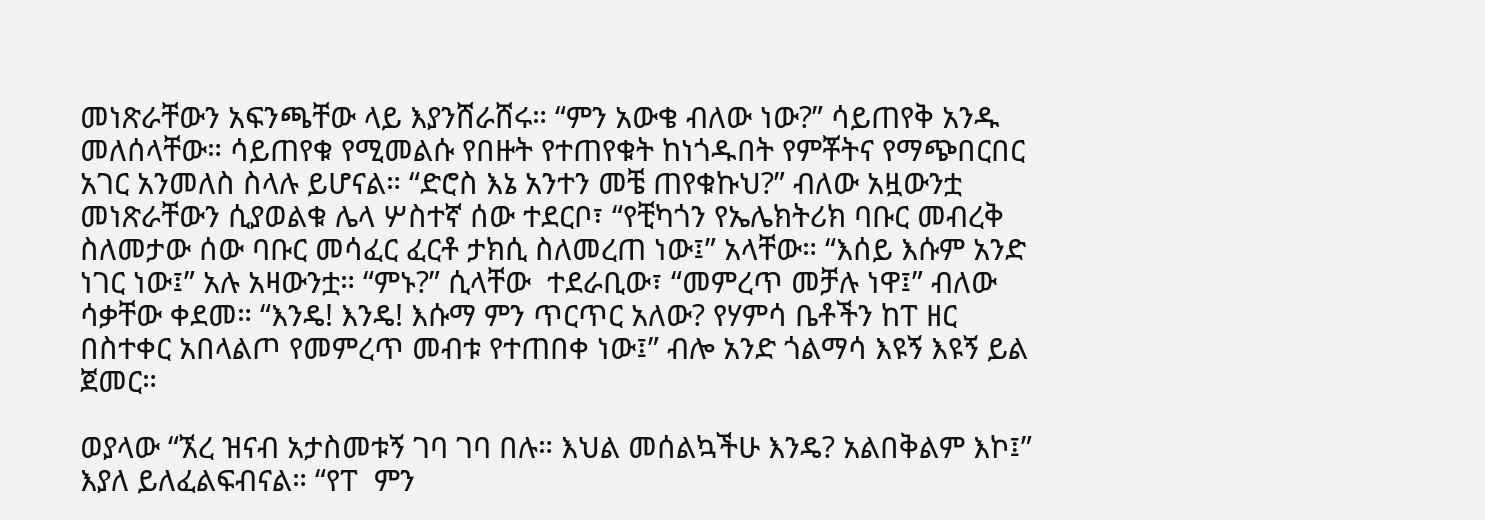መነጽራቸውን አፍንጫቸው ላይ እያንሸራሸሩ። “ምን አውቄ ብለው ነው?” ሳይጠየቅ አንዱ መለሰላቸው። ሳይጠየቁ የሚመልሱ የበዙት የተጠየቁት ከነጎዱበት የምቾትና የማጭበርበር አገር አንመለስ ስላሉ ይሆናል። “ድሮስ እኔ አንተን መቼ ጠየቁኩህ?” ብለው አዟውንቷ መነጽራቸውን ሲያወልቁ ሌላ ሦስተኛ ሰው ተደርቦ፣ “የቺካጎን የኤሌክትሪክ ባቡር መብረቅ ስለመታው ሰው ባቡር መሳፈር ፈርቶ ታክሲ ስለመረጠ ነው፤” አላቸው። “እሰይ እሱም አንድ ነገር ነው፤” አሉ አዛውንቷ። “ምኑ?” ሲላቸው  ተደራቢው፣ “መምረጥ መቻሉ ነዋ፤” ብለው ሳቃቸው ቀደመ። “እንዴ! እንዴ! እሱማ ምን ጥርጥር አለው? የሃምሳ ቤቶችን ከፐ ዘር በስተቀር አበላልጦ የመምረጥ መብቱ የተጠበቀ ነው፤” ብሎ አንድ ጎልማሳ እዩኝ እዩኝ ይል ጀመር።

ወያላው “ኧረ ዝናብ አታስመቱኝ ገባ ገባ በሉ። እህል መሰልኳችሁ እንዴ? አልበቅልም እኮ፤” እያለ ይለፈልፍብናል። “የፐ  ምን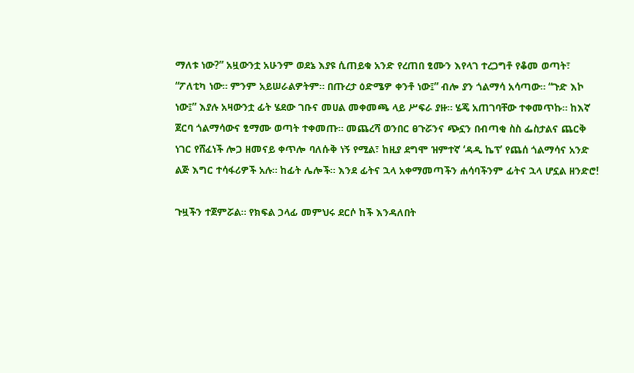ማለቱ ነው?” አዟውንቷ አሁንም ወደኔ እያዩ ሲጠይቁ አንድ የረጠበ ፂሙን እየላገ ተረጋግቶ የቆመ ወጣት፣ “ፖለቲካ ነው። ምንም አይሠራልዎትም። በጡረታ ዕድሜዎ ቀንቶ ነው፤” ብሎ ያን ጎልማሳ አሳጣው። “ጉድ እኮ ነው፤” እያሉ አዛውንቷ ፊት ሄደው ገቡና መሀል መቀመጫ ላይ ሥፍራ ያዙ። ሄጄ አጠገባቸው ተቀመጥኩ። ከእኛ ጀርባ ጎልማሳውና ፂማሙ ወጣት ተቀመጡ። መጨረሻ ወንበር ፀጉሯንና ጭኗን በብጣቂ ስስ ፌስታልና ጨርቅ ነገር የሸፈነች ሎጋ ዘመናይ ቀጥሎ ባለሱቅ ነኝ የሚል፣ ከዚያ ደግሞ ዝምተኛ ‘ዳዲ ኬፕ’ የጨሰ ጎልማሳና አንድ ልጅ እግር ተሳፋሪዎች አሉ። ከፊት ሌሎች። እንደ ፊትና ኋላ አቀማመጣችን ሐሳባችንም ፊትና ኋላ ሆኗል ዘንድሮ!

ጉዟችን ተጀምሯል። የክፍል ኃላፊ መምህሩ ደርሶ ከች እንዳለበት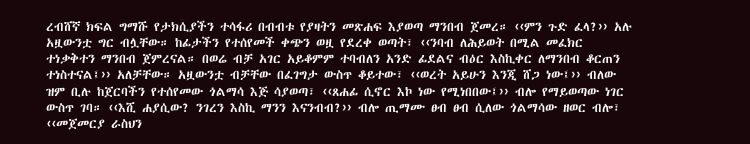ረብሸኛ ክፍል ግማሹ የታክሲያችን ተሳፋሪ በብብቱ የያዛትን መጽሐፍ እያወጣ ማንበብ ጀመረ። ‹‹ምን ጉድ ፈላ?›› አሉ አዟውንቷ ግር ብሏቸው። ከፊታችን የተሰየመች ቀጭን ወዟ የደረቀ ወጣት፣ ‹‹ንባብ ለሕይወት በሚል መፈክር ተነቃቅተን ማንበብ ጀምረናል። በወሬ ብቻ አገር አይቆምም ተባብለን አንድ ፊደልና ብዕር እስኪቀር ለማንበብ ቆርጠን ተነስተናል፤›› አለቻቸው። አዟውንቷ ብቻቸው በፈገግታ ውስጥ ቆይተው፣ ‹‹ወረት አይሁን እንጂ ሸጋ ነው፤›› ብለው ዝም ቢሉ ከጀርባችን የተሰየመው ጎልማሳ እጅ ሳያወጣ፣ ‹‹ጸሐፊ ሲኖር እኮ ነው የሚነበበው፤›› ብሎ የማይወጣው ነገር ውስጥ ገባ። ‹‹እሺ ሐያሲው? ንገረን እስኪ ማንን እናንብብ?›› ብሎ ጢማሙ ፀብ ፀብ ሲለው ጎልማሳው ዘወር ብሎ፣ ‹‹መጀመርያ ራስህን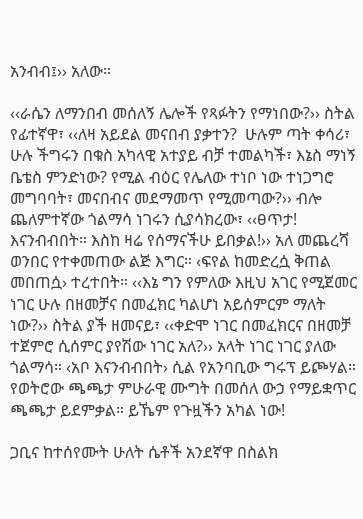አንብብ፤›› አለው።

‹‹ራሴን ለማንበብ መሰለኝ ሌሎች የጻፉትን የማነበው?›› ስትል የፊተኛዋ፣ ‹‹ለዛ አይደል መናበብ ያቃተን?  ሁሉም ጣት ቀሳሪ፣ ሁሉ ችግሩን በቁስ አካላዊ አተያይ ብቻ ተመልካች፣ እኔስ ማነኝ ቤቴስ ምንድነው? የሚል ብዕር የሌለው ተነቦ ነው ተነጋግሮ መግባባት፣ መናበብና መደማመጥ የሚመጣው?›› ብሎ ጨለምተኛው ጎልማሳ ነገሩን ሲያሳክረው፣ ‹‹ፀጥታ! እናንብብበት። እስከ ዛሬ የሰማናችሁ ይበቃል!›› አለ መጨረሻ ወንበር የተቀመጠው ልጅ እግር። ‹ፍየል ከመድረሷ ቅጠል መበጠሷ› ተረተበት። ‹‹እኔ ግን የምለው እዚህ አገር የሚጀመር ነገር ሁሉ በዘመቻና በመፈክር ካልሆነ አይሰምርም ማለት ነው?›› ስትል ያች ዘመናይ፣ ‹‹ቀድሞ ነገር በመፈክርና በዘመቻ ተጀምሮ ሲሰምር ያየሽው ነገር አለ?›› አላት ነገር ነገር ያለው ጎልማሳ። ‹አቦ እናንብብበት› ሲል የአንባቢው ግሩፕ ይጮሃል። የወትሮው ጫጫታ ምሁራዊ ሙግት በመሰለ ውኃ የማይቋጥር ጫጫታ ይደምቃል። ይኼም የጉዟችን አካል ነው!

ጋቢና ከተሰየሙት ሁለት ሴቶች አንደኛዋ በስልክ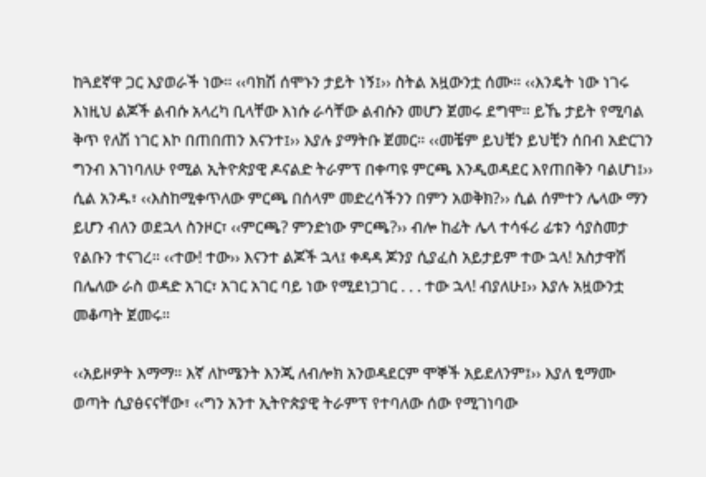ከጓደኛዋ ጋር እያወራች ነው። ‹‹ባክሽ ሰሞኑን ታይት ነኝ፤›› ስትል አዟውንቷ ሰሙ። ‹‹እንዴት ነው ነገሩ እነዚህ ልጆች ልብሱ አላረካ ቢላቸው እነሱ ራሳቸው ልብሱን መሆን ጀመሩ ደግሞ። ይኼ ታይት የሚባል ቅጥ የለሽ ነገር እኮ በጠበጠን እናንተ፤›› እያሉ ያማትቡ ጀመር። ‹‹መቼም ይህቺን ይህቺን ሰበብ አድርገን ግንብ እገነባለሁ የሚል ኢትዮጵያዊ ዶናልድ ትራምፕ በቀጣዩ ምርጫ እንዲወዳደር እየጠበቅን ባልሆነ፤›› ሲል አንዱ፣ ‹‹እስከሚቀጥለው ምርጫ በሰላም መድረሳችንን በምን አወቅክ?›› ሲል ሰምተን ሌላው ማን ይሆን ብለን ወደኋላ ስንዞር፣ ‹‹ምርጫ? ምንድነው ምርጫ?›› ብሎ ከፊት ሌላ ተሳፋሪ ፊቱን ሳያስመታ የልቡን ተናገረ። ‹‹ተው! ተው›› እናንተ ልጆች ኋላ፤ ቀዳዳ ጆንያ ሲያፈስ አይታይም ተው ኋላ! አስታዋሽ በሌለው ራስ ወዳድ አገር፣ አገር አገር ባይ ነው የሚደነጋገር . . . ተው ኋላ! ብያለሁ፤›› እያሉ አዟውንቷ መቆጣት ጀመሩ።

‹‹አይዞዎት እማማ። እኛ ለኮሜንት እንጂ ለብሎክ አንወዳደርም ሞኞች አይደለንም፤›› እያለ ፂማሙ ወጣት ሲያፅናናቸው፣ ‹‹ግን አንተ ኢትዮጵያዊ ትራምፕ የተባለው ሰው የሚገነባው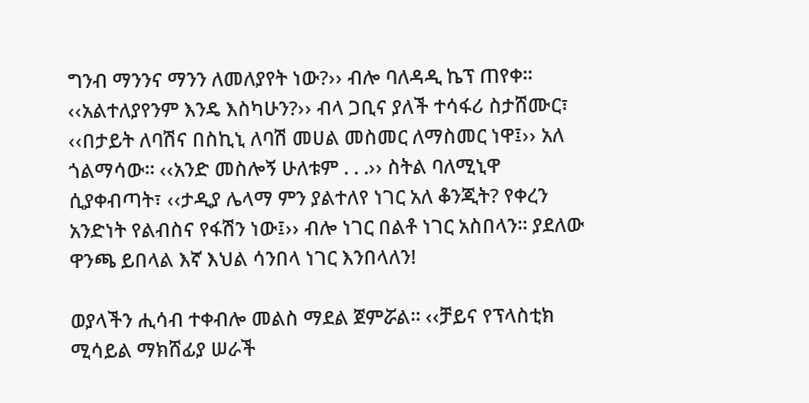ግንብ ማንንና ማንን ለመለያየት ነው?›› ብሎ ባለዳዲ ኬፕ ጠየቀ። ‹‹አልተለያየንም እንዴ እስካሁን?›› ብላ ጋቢና ያለች ተሳፋሪ ስታሸሙር፣ ‹‹በታይት ለባሽና በስኪኒ ለባሽ መሀል መስመር ለማስመር ነዋ፤›› አለ ጎልማሳው። ‹‹አንድ መስሎኝ ሁለቱም . . .›› ስትል ባለሚኒዋ ሲያቀብጣት፣ ‹‹ታዲያ ሌላማ ምን ያልተለየ ነገር አለ ቆንጂት? የቀረን አንድነት የልብስና የፋሽን ነው፤›› ብሎ ነገር በልቶ ነገር አስበላን። ያደለው ዋንጫ ይበላል እኛ እህል ሳንበላ ነገር እንበላለን!

ወያላችን ሒሳብ ተቀብሎ መልስ ማደል ጀምሯል። ‹‹ቻይና የፕላስቲክ ሚሳይል ማክሸፊያ ሠራች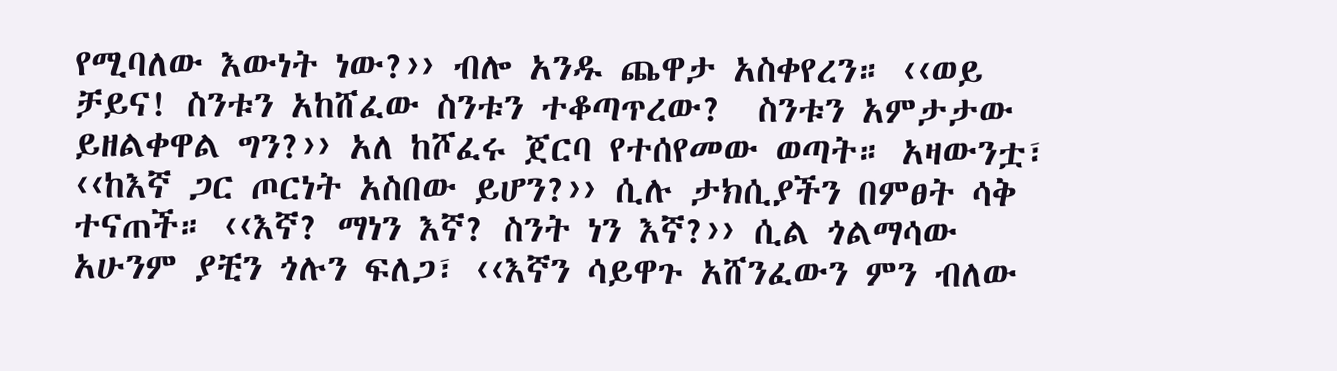የሚባለው እውነት ነው?›› ብሎ አንዱ ጨዋታ አስቀየረን። ‹‹ወይ ቻይና! ስንቱን አከሸፈው ስንቱን ተቆጣጥረው?  ስንቱን አምታታው ይዘልቀዋል ግን?›› አለ ከሾፈሩ ጀርባ የተሰየመው ወጣት። አዛውንቷ፣ ‹‹ከእኛ ጋር ጦርነት አስበው ይሆን?›› ሲሉ ታክሲያችን በምፀት ሳቅ ተናጠች። ‹‹እኛ? ማነን እኛ? ስንት ነን እኛ?›› ሲል ጎልማሳው አሁንም ያቺን ጎሉን ፍለጋ፣ ‹‹እኛን ሳይዋጉ አሸንፈውን ምን ብለው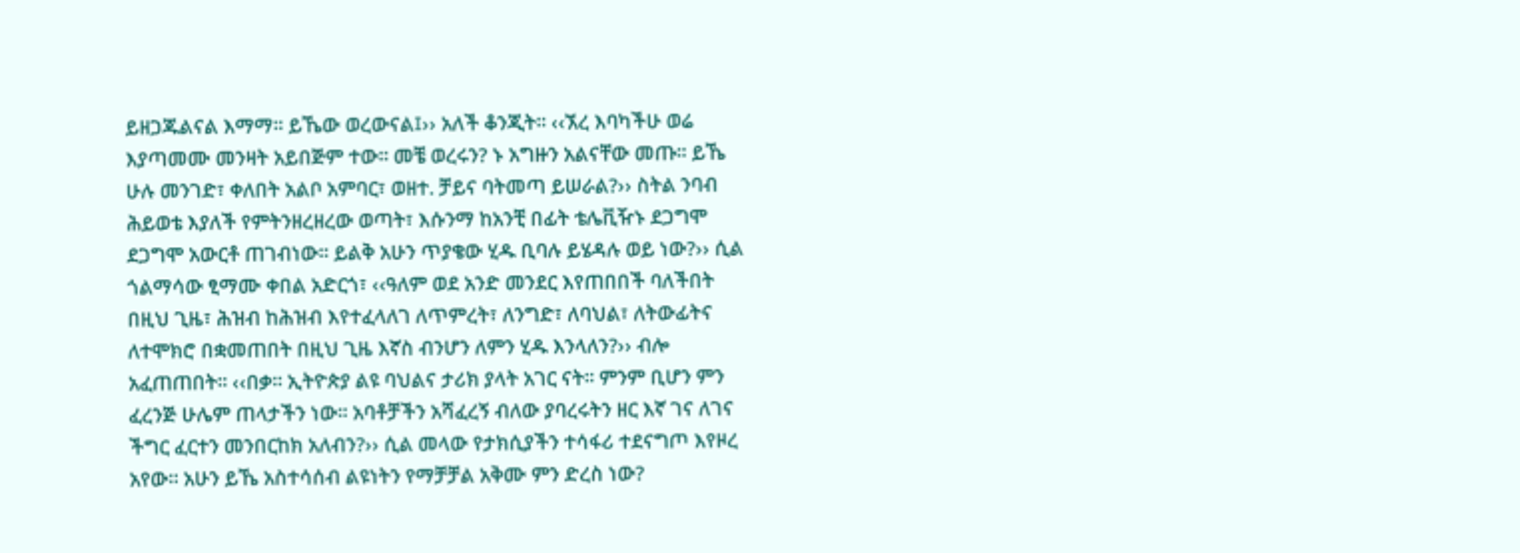ይዘጋጁልናል እማማ። ይኼው ወረውናል፤›› አለች ቆንጂት። ‹‹ኧረ እባካችሁ ወሬ እያጣመሙ መንዛት አይበጅም ተው። መቼ ወረሩን? ኑ አግዙን አልናቸው መጡ። ይኼ ሁሉ መንገድ፣ ቀለበት አልቦ አምባር፣ ወዘተ. ቻይና ባትመጣ ይሠራል?›› ስትል ንባብ ሕይወቴ እያለች የምትንዘረዘረው ወጣት፣ እሱንማ ከአንቺ በፊት ቴሌቪዥኑ ደጋግሞ ደጋግሞ አውርቶ ጠገብነው። ይልቅ አሁን ጥያቄው ሂዱ ቢባሉ ይሄዳሉ ወይ ነው?›› ሲል ጎልማሳው ፂማሙ ቀበል አድርጎ፣ ‹‹ዓለም ወደ አንድ መንደር እየጠበበች ባለችበት በዚህ ጊዜ፣ ሕዝብ ከሕዝብ እየተፈላለገ ለጥምረት፣ ለንግድ፣ ለባህል፣ ለትውፊትና ለተሞክሮ በቋመጠበት በዚህ ጊዜ እኛስ ብንሆን ለምን ሂዱ እንላለን?›› ብሎ አፈጠጠበት። ‹‹በቃ። ኢትዮጵያ ልዩ ባህልና ታሪክ ያላት አገር ናት። ምንም ቢሆን ምን ፈረንጅ ሁሌም ጠላታችን ነው። አባቶቻችን አሻፈረኝ ብለው ያባረሩትን ዘር እኛ ገና ለገና ችግር ፈርተን መንበርከክ አለብን?›› ሲል መላው የታክሲያችን ተሳፋሪ ተደናግጦ እየዞረ አየው። አሁን ይኼ አስተሳሰብ ልዩነትን የማቻቻል አቅሙ ምን ድረስ ነው?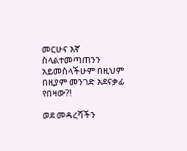መርሁና እኛ ስላልተመጣጠንን አይመስላችሁም በዚህም በዚያም መንገድ አደናቃፊ የበዛው?!

ወደ መዳረሻችን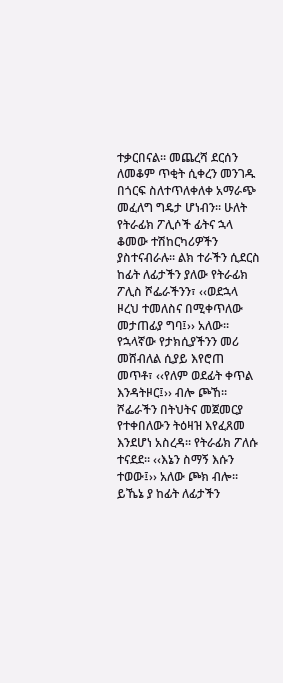ተቃርበናል። መጨረሻ ደርሰን ለመቆም ጥቂት ሲቀረን መንገዱ በጎርፍ ስለተጥለቀለቀ አማራጭ መፈለግ ግዴታ ሆነብን። ሁለት የትራፊክ ፖሊሶች ፊትና ኋላ ቆመው ተሽከርካሪዎችን ያስተናብራሉ። ልክ ተራችን ሲደርስ ከፊት ለፊታችን ያለው የትራፊክ ፖሊስ ሾፌራችንን፣ ‹‹ወደኋላ ዞረህ ተመለስና በሚቀጥለው መታጠፊያ ግባ፤›› አለው። የኋላኛው የታክሲያችንን መሪ መሸብለል ሲያይ እየሮጠ መጥቶ፣ ‹‹የለም ወደፊት ቀጥል እንዳትዞር፤›› ብሎ ጮኸ። ሾፌራችን በትህትና መጀመርያ የተቀበለውን ትዕዛዝ እየፈጸመ እንደሆነ አስረዳ። የትራፊክ ፖለሱ ተናደደ። ‹‹እኔን ስማኝ እሱን ተወው፤›› አለው ጮክ ብሎ። ይኼኔ ያ ከፊት ለፊታችን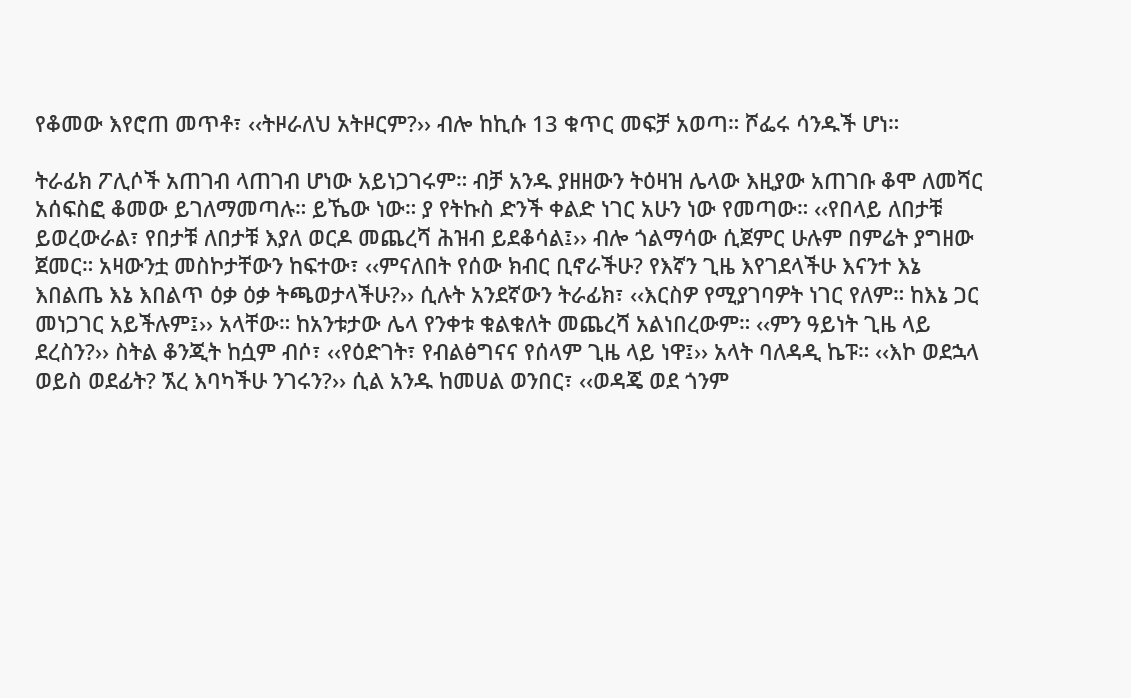የቆመው እየሮጠ መጥቶ፣ ‹‹ትዞራለህ አትዞርም?›› ብሎ ከኪሱ 13 ቁጥር መፍቻ አወጣ። ሾፌሩ ሳንዱች ሆነ።

ትራፊክ ፖሊሶች አጠገብ ላጠገብ ሆነው አይነጋገሩም። ብቻ አንዱ ያዘዘውን ትዕዛዝ ሌላው እዚያው አጠገቡ ቆሞ ለመሻር አሰፍስፎ ቆመው ይገለማመጣሉ። ይኼው ነው። ያ የትኩስ ድንች ቀልድ ነገር አሁን ነው የመጣው። ‹‹የበላይ ለበታቹ ይወረውራል፣ የበታቹ ለበታቹ እያለ ወርዶ መጨረሻ ሕዝብ ይደቆሳል፤›› ብሎ ጎልማሳው ሲጀምር ሁሉም በምሬት ያግዘው ጀመር። አዛውንቷ መስኮታቸውን ከፍተው፣ ‹‹ምናለበት የሰው ክብር ቢኖራችሁ? የእኛን ጊዜ እየገደላችሁ እናንተ እኔ እበልጤ እኔ እበልጥ ዕቃ ዕቃ ትጫወታላችሁ?›› ሲሉት አንደኛውን ትራፊክ፣ ‹‹እርስዎ የሚያገባዎት ነገር የለም። ከእኔ ጋር መነጋገር አይችሉም፤›› አላቸው። ከአንቱታው ሌላ የንቀቱ ቁልቁለት መጨረሻ አልነበረውም። ‹‹ምን ዓይነት ጊዜ ላይ ደረስን?›› ስትል ቆንጂት ከሷም ብሶ፣ ‹‹የዕድገት፣ የብልፅግናና የሰላም ጊዜ ላይ ነዋ፤›› አላት ባለዳዲ ኬፑ። ‹‹እኮ ወደኋላ ወይስ ወደፊት? ኧረ እባካችሁ ንገሩን?›› ሲል አንዱ ከመሀል ወንበር፣ ‹‹ወዳጄ ወደ ጎንም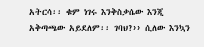አትርሳ፡፡ ቁም ነገሩ እንቅስቃሴው እንጂ አቅጣጫው አይደለም፡፡ ገባህ?›› ሲለው እንኳን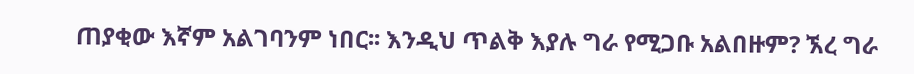ጠያቂው እኛም አልገባንም ነበር፡፡ እንዲህ ጥልቅ እያሉ ግራ የሚጋቡ አልበዙም? ኧረ ግራ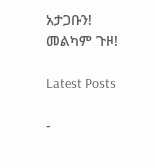አታጋቡን!  መልካም ጉዞ!

Latest Posts

-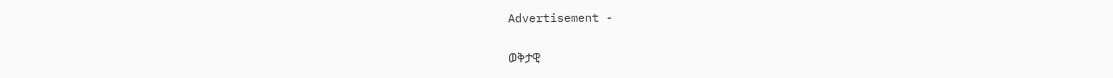Advertisement -

ወቅታዊ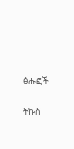ፅሑፎች

ትኩስ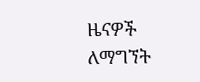ዜናዎች ለማግኘት